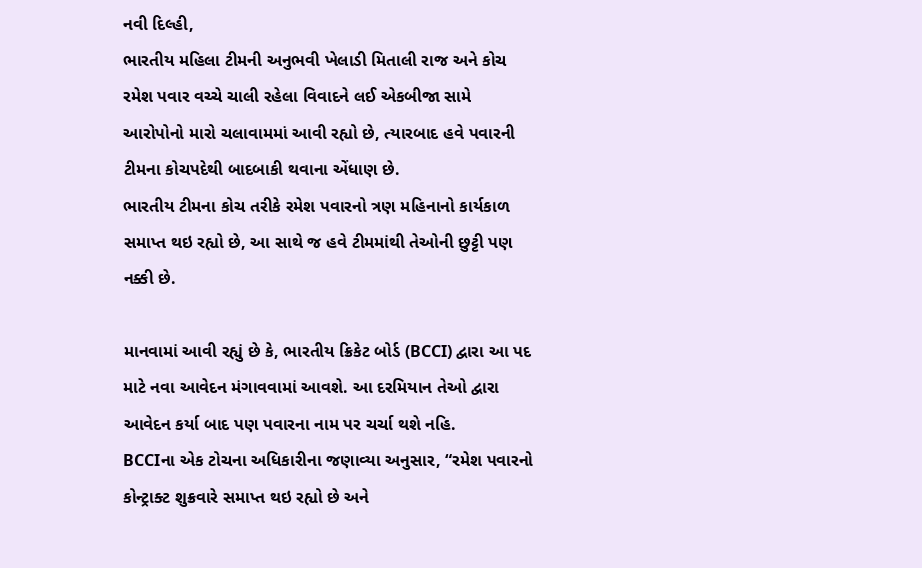નવી દિલ્હી,
ભારતીય મહિલા ટીમની અનુભવી ખેલાડી મિતાલી રાજ અને કોચ રમેશ પવાર વચ્ચે ચાલી રહેલા વિવાદને લઈ એકબીજા સામે આરોપોનો મારો ચલાવામમાં આવી રહ્યો છે, ત્યારબાદ હવે પવારની ટીમના કોચપદેથી બાદબાકી થવાના એંધાણ છે.
ભારતીય ટીમના કોચ તરીકે રમેશ પવારનો ત્રણ મહિનાનો કાર્યકાળ સમાપ્ત થઇ રહ્યો છે, આ સાથે જ હવે ટીમમાંથી તેઓની છુટ્ટી પણ નક્કી છે.

માનવામાં આવી રહ્યું છે કે, ભારતીય ક્રિકેટ બોર્ડ (BCCI) દ્વારા આ પદ માટે નવા આવેદન મંગાવવામાં આવશે. આ દરમિયાન તેઓ દ્વારા આવેદન કર્યા બાદ પણ પવારના નામ પર ચર્ચા થશે નહિ.
BCCIના એક ટોચના અધિકારીના જણાવ્યા અનુસાર, “રમેશ પવારનો કોન્ટ્રાક્ટ શુક્રવારે સમાપ્ત થઇ રહ્યો છે અને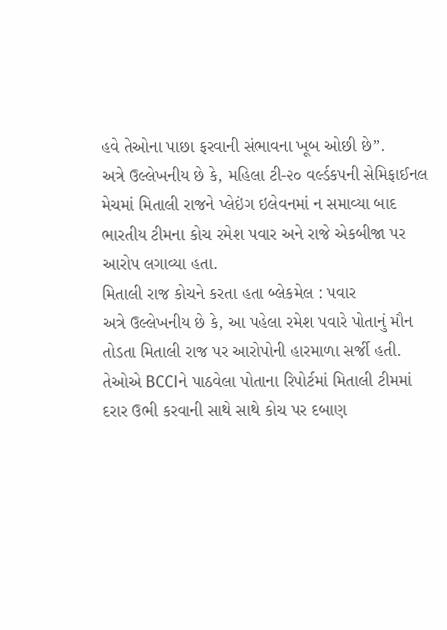હવે તેઓના પાછા ફરવાની સંભાવના ખૂબ ઓછી છે”.
અત્રે ઉલ્લેખનીય છે કે, મહિલા ટી-૨૦ વર્લ્ડકપની સેમિફાઈનલ મેચમાં મિતાલી રાજને પ્લેઇંગ ઇલેવનમાં ન સમાવ્યા બાદ ભારતીય ટીમના કોચ રમેશ પવાર અને રાજે એકબીજા પર આરોપ લગાવ્યા હતા.
મિતાલી રાજ કોચને કરતા હતા બ્લેકમેલ : પવાર
અત્રે ઉલ્લેખનીય છે કે, આ પહેલા રમેશ પવારે પોતાનું મૌન તોડતા મિતાલી રાજ પર આરોપોની હારમાળા સર્જી હતી. તેઓએ BCCIને પાઠવેલા પોતાના રિપોર્ટમાં મિતાલી ટીમમાં દરાર ઉભી કરવાની સાથે સાથે કોચ પર દબાણ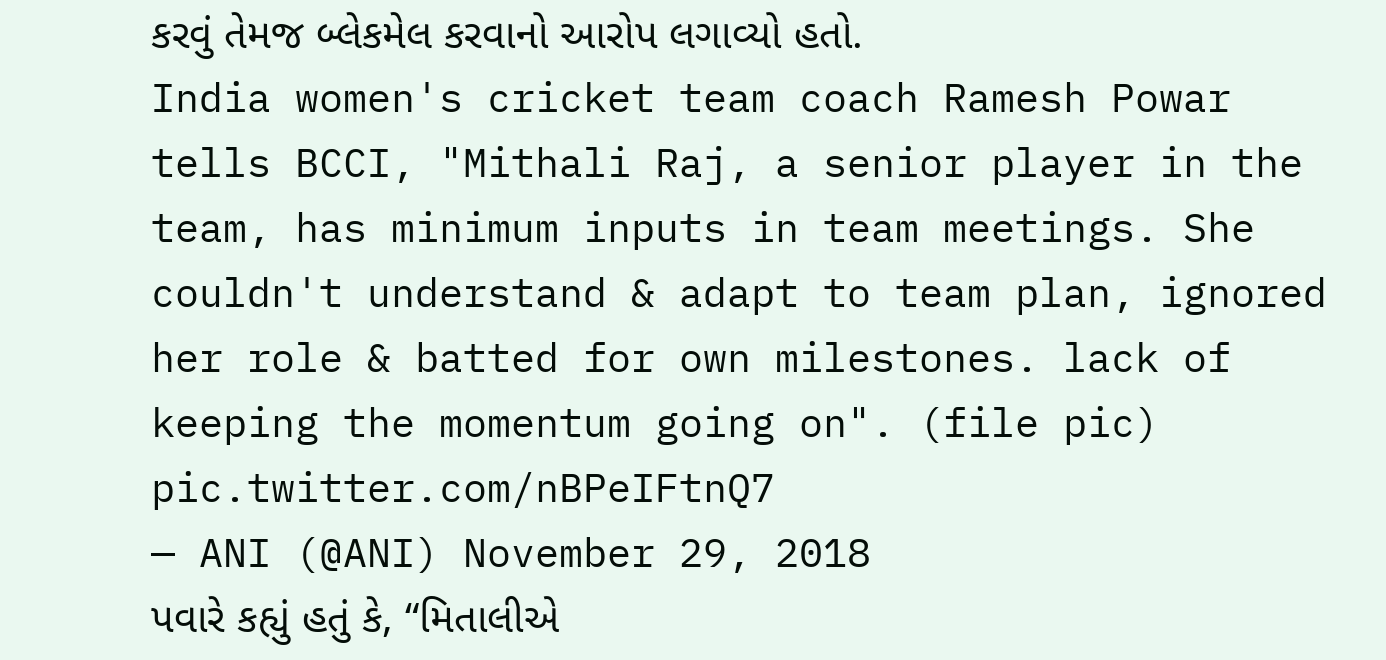કરવું તેમજ બ્લેકમેલ કરવાનો આરોપ લગાવ્યો હતો.
India women's cricket team coach Ramesh Powar tells BCCI, "Mithali Raj, a senior player in the team, has minimum inputs in team meetings. She couldn't understand & adapt to team plan, ignored her role & batted for own milestones. lack of keeping the momentum going on". (file pic) pic.twitter.com/nBPeIFtnQ7
— ANI (@ANI) November 29, 2018
પવારે કહ્યું હતું કે, “મિતાલીએ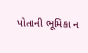પોતાની ભૂમિકા ન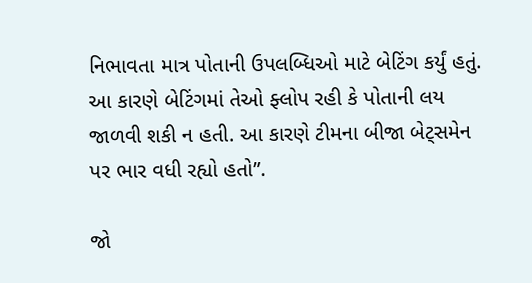નિભાવતા માત્ર પોતાની ઉપલબ્ધિઓ માટે બેટિંગ કર્યું હતું. આ કારણે બેટિંગમાં તેઓ ફ્લોપ રહી કે પોતાની લય જાળવી શકી ન હતી. આ કારણે ટીમના બીજા બેટ્સમેન પર ભાર વધી રહ્યો હતો”.

જો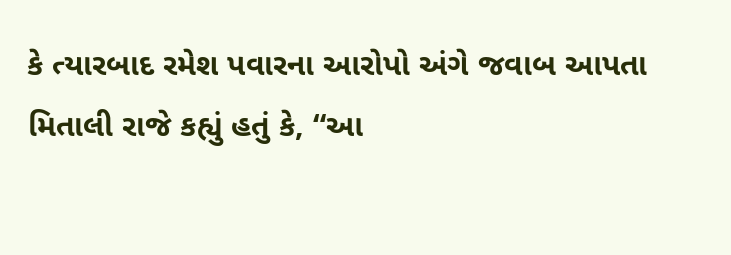કે ત્યારબાદ રમેશ પવારના આરોપો અંગે જવાબ આપતા મિતાલી રાજે કહ્યું હતું કે, “આ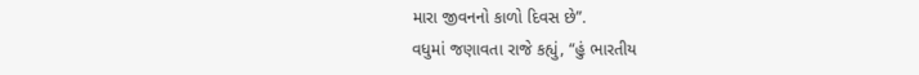મારા જીવનનો કાળો દિવસ છે”.
વધુમાં જણાવતા રાજે કહ્યું, “હું ભારતીય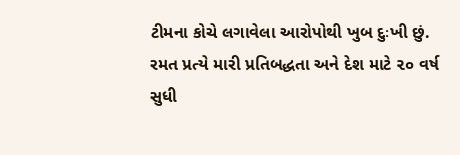ટીમના કોચે લગાવેલા આરોપોથી ખુબ દુઃખી છું. રમત પ્રત્યે મારી પ્રતિબદ્ધતા અને દેશ માટે ૨૦ વર્ષ સુધી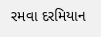રમવા દરમિયાન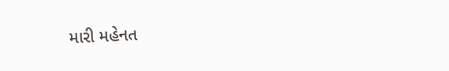મારી મહેનત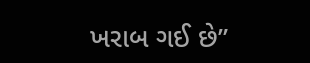ખરાબ ગઈ છે”